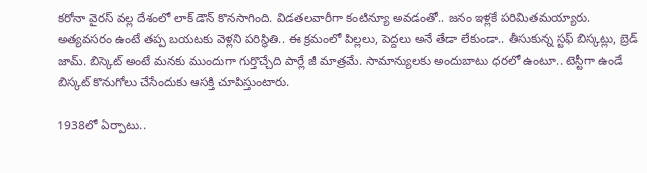కరోనా వైరస్ వల్ల దేశంలో లాక్ డౌన్ కొనసాగింది. విడతలవారీగా కంటిన్యూ అవడంతో.. జనం ఇళ్లకే పరిమితమయ్యారు. అత్యవసరం ఉంటే తప్ప బయటకు వెళ్లని పరిస్థితి.. ఈ క్రమంలో పిల్లలు, పెద్దలు అనే తేడా లేకుండా.. తీసుకున్న స్టఫ్ బిస్కట్లు, బ్రెడ్ జామ్. బిస్కెట్ అంటే మనకు ముందుగా గుర్తొచ్చేది పార్లే జీ మాత్రమే. సామాన్యులకు అందుబాటు ధరలో ఉంటూ.. టెస్టీగా ఉండే బిస్కట్ కొనుగోలు చేసేందుకు ఆసక్తి చూపిస్తుంటారు.

1938లో ఏర్పాటు..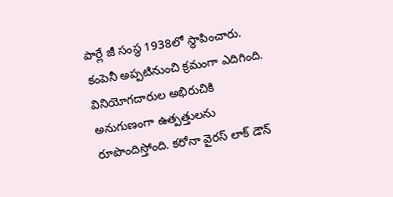పార్లే జీ సంస్థ 1938లో స్థాపించారు. కంపెనీ అప్పటినుంచి క్రమంగా ఎదిగింది. వినియోగదారుల అభిరుచికి అనుగుణంగా ఉత్పత్తులను రూపొందిస్తోంది. కరోనా వైరస్ లాక్ డౌన్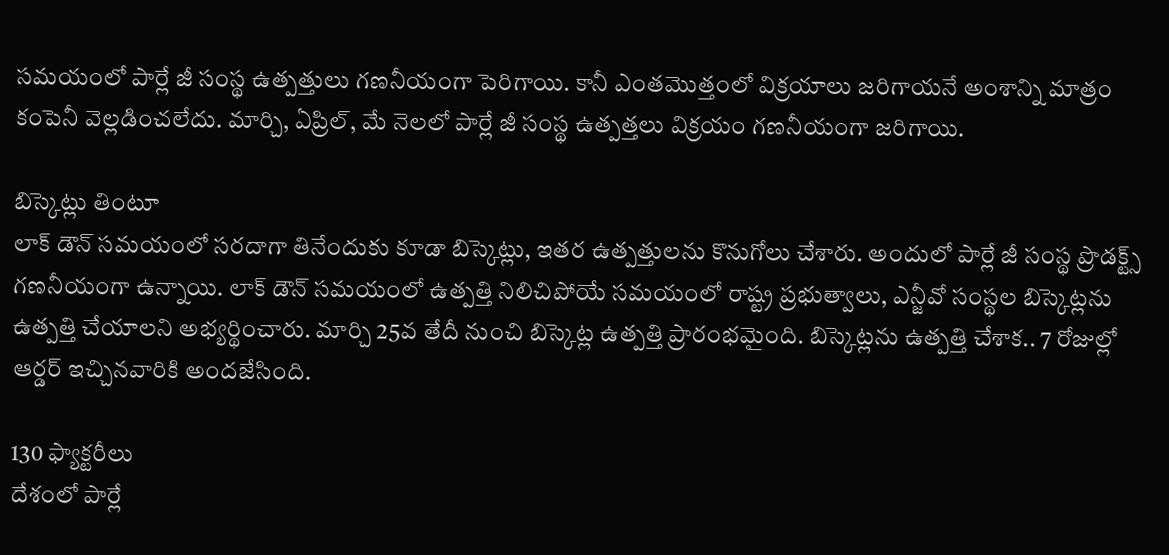సమయంలో పార్లే జీ సంస్థ ఉత్పత్తులు గణనీయంగా పెరిగాయి. కానీ ఎంతమొత్తంలో విక్రయాలు జరిగాయనే అంశాన్ని మాత్రం కంపెనీ వెల్లడించలేదు. మార్చి, ఏప్రిల్, మే నెలలో పార్లే జీ సంస్థ ఉత్పత్తలు విక్రయం గణనీయంగా జరిగాయి.

బిస్కెట్లు తింటూ
లాక్ డౌన్ సమయంలో సరదాగా తినేందుకు కూడా బిస్కెట్లు, ఇతర ఉత్పత్తులను కొనుగోలు చేశారు. అందులో పార్లే జీ సంస్థ ప్రొడక్ట్స్ గణనీయంగా ఉన్నాయి. లాక్ డౌన్ సమయంలో ఉత్పత్తి నిలిచిపోయే సమయంలో రాష్ట్ర ప్రభుత్వాలు, ఎన్జీవో సంస్థల బిస్కెట్లను ఉత్పత్తి చేయాలని అభ్యర్థించారు. మార్చి 25వ తేదీ నుంచి బిస్కెట్ల ఉత్పత్తి ప్రారంభమైంది. బిస్కెట్లను ఉత్పత్తి చేశాక.. 7 రోజుల్లో ఆర్డర్ ఇచ్చినవారికి అందజేసింది.

130 ఫ్యాక్టరీలు
దేశంలో పార్లే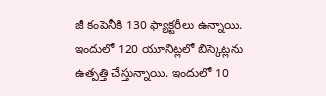జీ కంపెనీకి 130 ఫ్యాక్టరీలు ఉన్నాయి. ఇందులో 120 యూనిట్లలో బిస్కెట్లను ఉత్పత్తి చేస్తున్నాయి. ఇందులో 10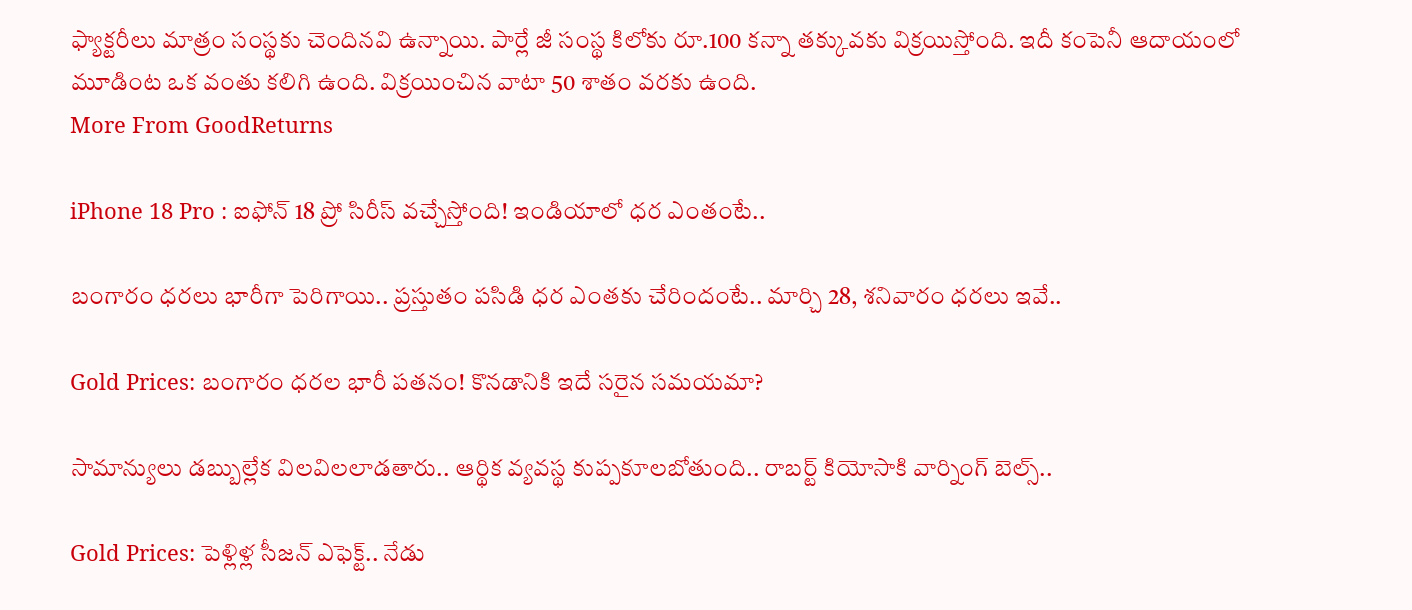ఫ్యాక్టరీలు మాత్రం సంస్థకు చెందినవి ఉన్నాయి. పార్లే జీ సంస్థ కిలోకు రూ.100 కన్నా తక్కువకు విక్రయిస్తోంది. ఇదీ కంపెనీ ఆదాయంలో మూడింట ఒక వంతు కలిగి ఉంది. విక్రయించిన వాటా 50 శాతం వరకు ఉంది.
More From GoodReturns

iPhone 18 Pro : ఐఫోన్ 18 ప్రో సిరీస్ వచ్చేస్తోంది! ఇండియాలో ధర ఎంతంటే..

బంగారం ధరలు భారీగా పెరిగాయి.. ప్రస్తుతం పసిడి ధర ఎంతకు చేరిందంటే.. మార్చి 28, శనివారం ధరలు ఇవే..

Gold Prices: బంగారం ధరల భారీ పతనం! కొనడానికి ఇదే సరైన సమయమా?

సామాన్యులు డబ్బుల్లేక విలవిలలాడతారు.. ఆర్థిక వ్యవస్థ కుప్పకూలబోతుంది.. రాబర్ట్ కియోసాకి వార్నింగ్ బెల్స్..

Gold Prices: పెళ్లిళ్ల సీజన్ ఎఫెక్ట్.. నేడు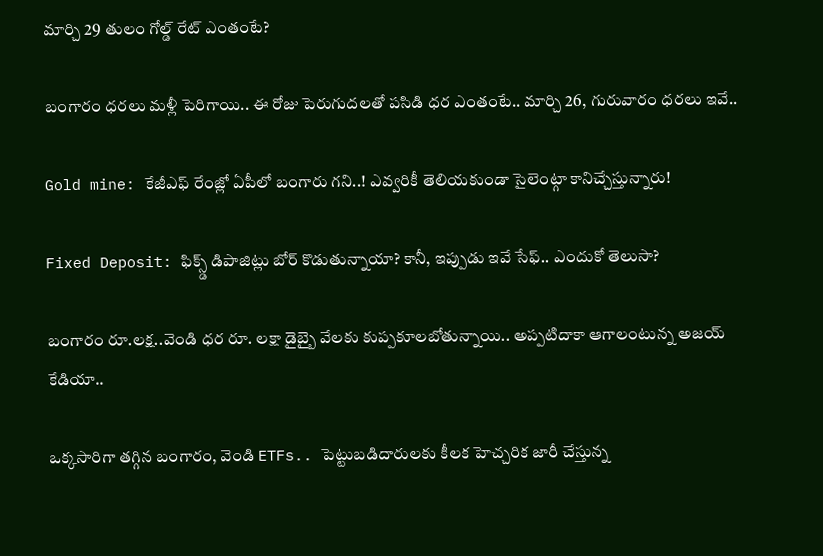మార్చి 29 తులం గోల్డ్ రేట్ ఎంతంటే?

బంగారం ధరలు మళ్లీ పెరిగాయి.. ఈ రోజు పెరుగుదలతో పసిడి ధర ఎంతంటే.. మార్చి 26, గురువారం ధరలు ఇవే..

Gold mine: కేజీఎఫ్ రేంజ్లో ఏపీలో బంగారు గని..! ఎవ్వరికీ తెలియకుండా సైలెంట్గా కానిచ్చేస్తున్నారు!

Fixed Deposit: ఫిక్స్డ్ డిపాజిట్లు బోర్ కొడుతున్నాయా? కానీ, ఇప్పుడు ఇవే సేఫ్.. ఎందుకో తెలుసా?

బంగారం రూ.లక్ష..వెండి ధర రూ. లక్షా డైబ్బై వేలకు కుప్పకూలబోతున్నాయి.. అప్పటిదాకా ఆగాలంటున్న అజయ్ కేడియా..

ఒక్కసారిగా తగ్గిన బంగారం, వెండి ETFs.. పెట్టుబడిదారులకు కీలక హెచ్చరిక జారీ చేస్తున్న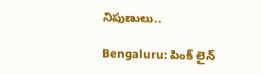నిపుణులు..

Bengaluru: పింక్ లైన్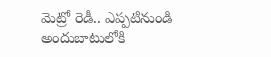మెట్రో రెడీ.. ఎప్పటినుండి అందుబాటులోకి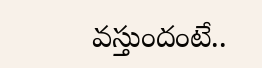వస్తుందంటే..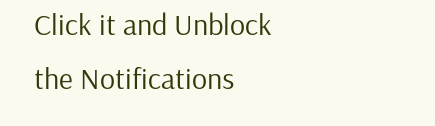Click it and Unblock the Notifications